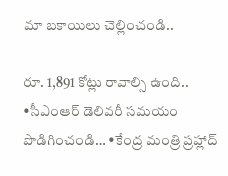మా బకాయిలు చెల్లించండి..

రూ. 1,891 కోట్లు రావాల్సి ఉంది.. •సీఎంఆర్ డెలివరీ సమయం పొడిగించండి… •కేంద్ర మంత్రి ప్రహ్లాద్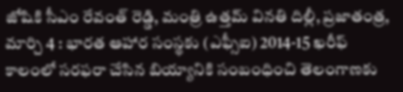జోషికి సీఎం రేవంత్ రెడ్డి, మంత్రి ఉత్తమ్ వినతి దిల్లీ, ప్రజాతంత్ర, మార్చి 4 : భారత ఆహార సంస్థకు (ఎఫ్సీఐ) 2014-15 ఖరీఫ్ కాలంలో సరఫరా చేసిన బియ్యానికి సంబంధించి తెలంగాణకు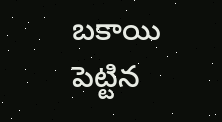బకాయి పెట్టిన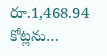రూ.1,468.94 కోట్లను…